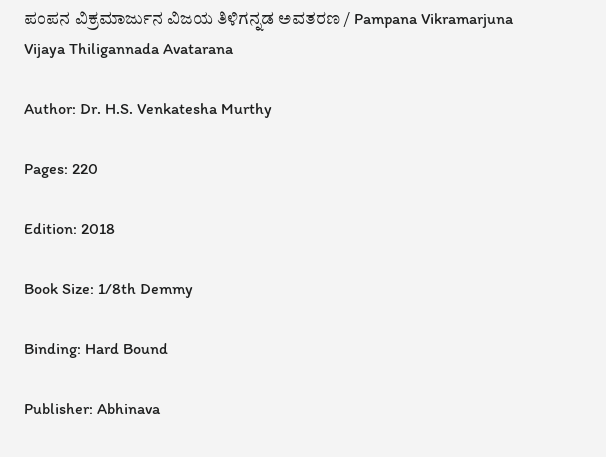ಪಂಪನ ವಿಕ್ರಮಾರ್ಜುನ ವಿಜಯ ತಿಳಿಗನ್ನಡ ಅವತರಣ / Pampana Vikramarjuna Vijaya Thiligannada Avatarana

Author: Dr. H.S. Venkatesha Murthy

Pages: 220

Edition: 2018

Book Size: 1/8th Demmy

Binding: Hard Bound

Publisher: Abhinava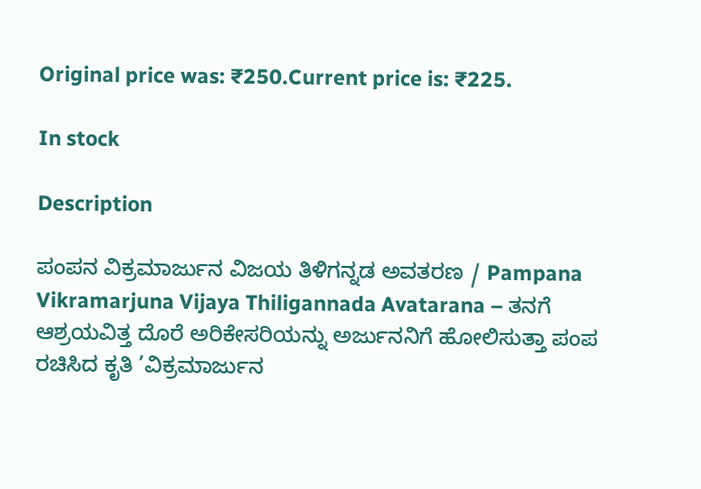Original price was: ₹250.Current price is: ₹225.

In stock

Description

ಪಂಪನ ವಿಕ್ರಮಾರ್ಜುನ ವಿಜಯ ತಿಳಿಗನ್ನಡ ಅವತರಣ / Pampana Vikramarjuna Vijaya Thiligannada Avatarana – ತನಗೆ ಆಶ್ರಯವಿತ್ತ ದೊರೆ ಅರಿಕೇಸರಿಯನ್ನು ಅರ್ಜುನನಿಗೆ ಹೋಲಿಸುತ್ತಾ ಪಂಪ ರಚಿಸಿದ ಕೃತಿ ’ವಿಕ್ರಮಾರ್ಜುನ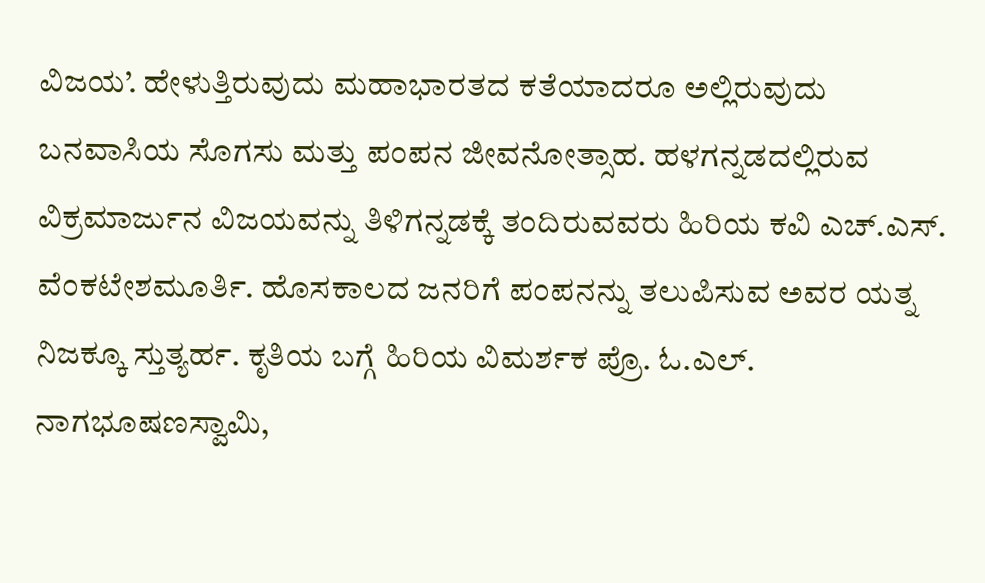ವಿಜಯ’. ಹೇಳುತ್ತಿರುವುದು ಮಹಾಭಾರತದ ಕತೆಯಾದರೂ ಅಲ್ಲಿರುವುದು ಬನವಾಸಿಯ ಸೊಗಸು ಮತ್ತು ಪಂಪನ ಜೀವನೋತ್ಸಾಹ. ಹಳಗನ್ನಡದಲ್ಲಿರುವ ವಿಕ್ರಮಾರ್ಜುನ ವಿಜಯವನ್ನು ತಿಳಿಗನ್ನಡಕ್ಕೆ ತಂದಿರುವವರು ಹಿರಿಯ ಕವಿ ಎಚ್‌.ಎಸ್. ವೆಂಕಟೇಶಮೂರ್ತಿ. ಹೊಸಕಾಲದ ಜನರಿಗೆ ಪಂಪನನ್ನು ತಲುಪಿಸುವ ಅವರ ಯತ್ನ ನಿಜಕ್ಕೂ ಸ್ತುತ್ಯರ್ಹ. ಕೃತಿಯ ಬಗ್ಗೆ ಹಿರಿಯ ವಿಮರ್ಶಕ ಪ್ರೊ. ಓ.ಎಲ್. ನಾಗಭೂಷಣಸ್ವಾಮಿ,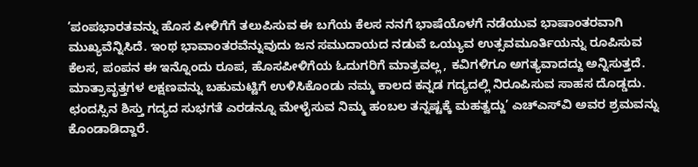’ಪಂಪಭಾರತವನ್ನು ಹೊಸ ಪೀಳಿಗೆಗೆ ತಲುಪಿಸುವ ಈ ಬಗೆಯ ಕೆಲಸ ನನಗೆ ಭಾಷೆಯೊಳಗೆ ನಡೆಯುವ ಭಾಷಾಂತರವಾಗಿ ಮುಖ್ಯವೆನ್ನಿಸಿದೆ. ಇಂಥ ಭಾವಾಂತರವೆನ್ನುವುದು ಜನ ಸಮುದಾಯದ ನಡುವೆ ಒಯ್ಯುವ ಉತ್ಸವಮೂರ್ತಿಯನ್ನು ರೂಪಿಸುವ ಕೆಲಸ, ಪಂಪನ ಈ ಇನ್ನೊಂದು ರೂಪ, ಹೊಸಪೀಳಿಗೆಯ ಓದುಗರಿಗೆ ಮಾತ್ರವಲ್ಲ, ಕವಿಗಳಿಗೂ ಅಗತ್ಯವಾದದ್ದು ಅನ್ನಿಸುತ್ತದೆ. ಮಾತ್ರಾವೃತ್ತಗಳ ಲಕ್ಷಣವನ್ನು ಬಹುಮಟ್ಟಿಗೆ ಉಳಿಸಿಕೊಂಡು ನಮ್ಮ ಕಾಲದ ಕನ್ನಡ ಗದ್ಯದಲ್ಲಿ ನಿರೂಪಿಸುವ ಸಾಹಸ ದೊಡ್ಡದು. ಛಂದಸ್ಸಿನ ಶಿಸ್ತು ಗದ್ಯದ ಸುಭಗತೆ ಎರಡನ್ನೂ ಮೇಳೈಸುವ ನಿಮ್ಮ ಹಂಬಲ ತನ್ನಷ್ಟಕ್ಕೆ ಮಹತ್ವದ್ದು’ ಎಚ್‌ಎಸ್‌ವಿ ಅವರ ಶ್ರಮವನ್ನು ಕೊಂಡಾಡಿದ್ದಾರೆ.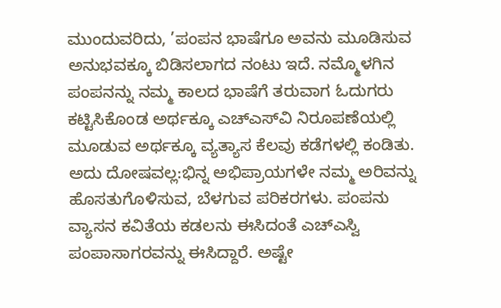ಮುಂದುವರಿದು, ’ಪಂಪನ ಭಾಷೆಗೂ ಅವನು ಮೂಡಿಸುವ ಅನುಭವಕ್ಕೂ ಬಿಡಿಸಲಾಗದ ನಂಟು ಇದೆ. ನಮ್ಮೊಳಗಿನ ಪಂಪನನ್ನು ನಮ್ಮ ಕಾಲದ ಭಾಷೆಗೆ ತರುವಾಗ ಓದುಗರು ಕಟ್ಟಿಸಿಕೊಂಡ ಅರ್ಥಕ್ಕೂ ಎ‌ಚ್‌ಎಸ್‌ವಿ ನಿರೂಪಣೆಯಲ್ಲಿ ಮೂಡುವ ಅರ್ಥಕ್ಕೂ ವ್ಯತ್ಯಾಸ ಕೆಲವು ಕಡೆಗಳಲ್ಲಿ ಕಂಡಿತು. ಅದು ದೋಷವಲ್ಲ:ಭಿನ್ನ ಅಭಿಪ್ರಾಯಗಳೇ ನಮ್ಮ ಅರಿವನ್ನು ಹೊಸತುಗೊಳಿಸುವ, ಬೆಳಗುವ ಪರಿಕರಗಳು. ಪಂಪನು ವ್ಯಾಸನ ಕವಿತೆಯ ಕಡಲನು ಈಸಿದಂತೆ ಎಚ್‌ಎಸ್ವಿ ಪಂಪಾಸಾಗರವನ್ನು ಈಸಿದ್ದಾರೆ. ಅಷ್ಟೇ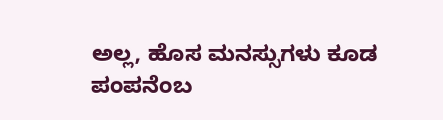ಅಲ್ಲ, ಹೊಸ ಮನಸ್ಸುಗಳು ಕೂಡ ಪಂಪನೆಂಬ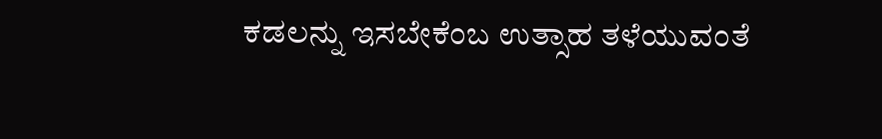ಕಡಲನ್ನು ಇಸಬೇಕೆಂಬ ಉತ್ಸಾಹ ತಳೆಯುವಂತೆ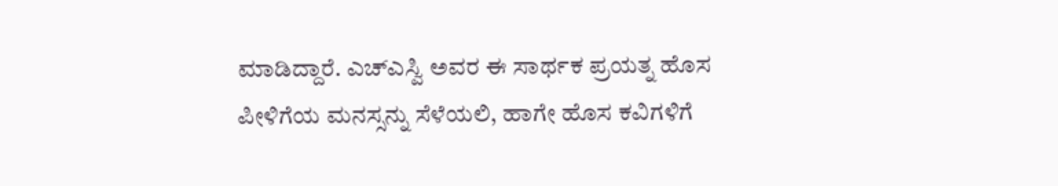ಮಾಡಿದ್ದಾರೆ. ಎಚ್‌ಎಸ್ವಿ ಅವರ ಈ ಸಾರ್ಥಕ ಪ್ರಯತ್ನ ಹೊಸ ಪೀಳಿಗೆಯ ಮನಸ್ಸನ್ನು ಸೆಳೆಯಲಿ, ಹಾಗೇ ಹೊಸ ಕವಿಗಳಿಗೆ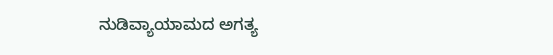ನುಡಿವ್ಯಾಯಾಮದ ಅಗತ್ಯ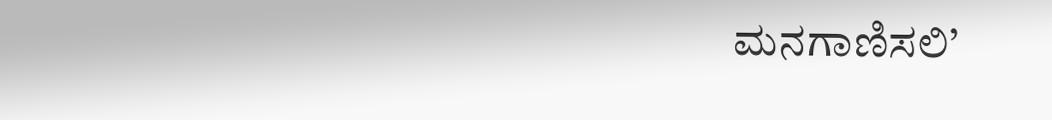ಮನಗಾಣಿಸಲಿ’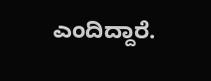ಎಂದಿದ್ದಾರೆ.